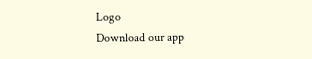Logo
Download our app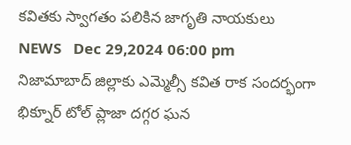కవితకు స్వాగతం పలికిన జాగృతి నాయకులు
NEWS   Dec 29,2024 06:00 pm
నిజామాబాద్ జిల్లాకు ఎమ్మెల్సీ కవిత రాక సందర్భంగా భిక్నూర్ టోల్ ప్లాజా దగ్గర ఘన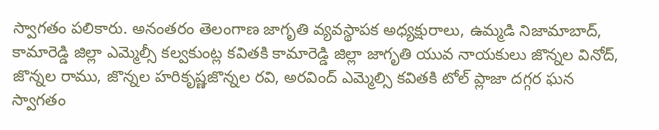స్వాగతం పలికారు. అనంతరం తెలంగాణ జాగృతి వ్యవస్థాపక అధ్యక్షురాలు, ఉమ్మడి నిజామాబాద్, కామారెడ్డి జిల్లా ఎమ్మెల్సీ కల్వకుంట్ల కవితకి కామారెడ్డి జిల్లా జాగృతి యువ నాయకులు జొన్నల వినోద్, జొన్నల రాము, జొన్నల హరికృష్ణజొన్నల రవి, అరవింద్ ఎమ్మెల్సి కవితకి టోల్ ప్లాజా దగ్గర ఘన స్వాగతం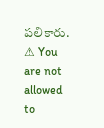పలికారు.
⚠ You are not allowed to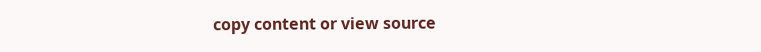copy content or view source